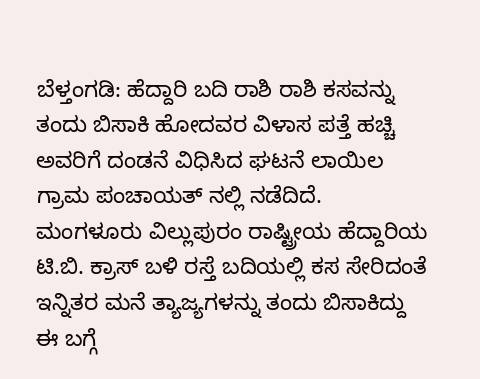ಬೆಳ್ತಂಗಡಿ: ಹೆದ್ದಾರಿ ಬದಿ ರಾಶಿ ರಾಶಿ ಕಸವನ್ನು ತಂದು ಬಿಸಾಕಿ ಹೋದವರ ವಿಳಾಸ ಪತ್ತೆ ಹಚ್ಚಿ ಅವರಿಗೆ ದಂಡನೆ ವಿಧಿಸಿದ ಘಟನೆ ಲಾಯಿಲ ಗ್ರಾಮ ಪಂಚಾಯತ್ ನಲ್ಲಿ ನಡೆದಿದೆ. ಮಂಗಳೂರು ವಿಲ್ಲುಪುರಂ ರಾಷ್ಟ್ರೀಯ ಹೆದ್ದಾರಿಯ ಟಿ.ಬಿ. ಕ್ರಾಸ್ ಬಳಿ ರಸ್ತೆ ಬದಿಯಲ್ಲಿ ಕಸ ಸೇರಿದಂತೆ ಇನ್ನಿತರ ಮನೆ ತ್ಯಾಜ್ಯಗಳನ್ನು ತಂದು ಬಿಸಾಕಿದ್ದು ಈ ಬಗ್ಗೆ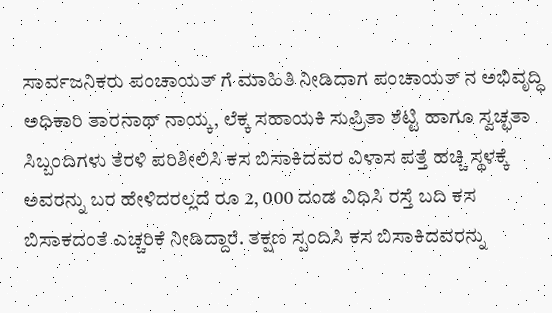ಸಾರ್ವಜನಿಕರು ಪಂಚಾಯತ್ ಗೆ ಮಾಹಿತಿ ನೀಡಿದಾಗ ಪಂಚಾಯತ್ ನ ಅಭಿವೃದ್ಧಿ ಅಧಿಕಾರಿ ತಾರನಾಥ್ ನಾಯ್ಕ, ಲೆಕ್ಕ ಸಹಾಯಕಿ ಸುಪ್ರಿತಾ ಶೆಟ್ಟಿ ಹಾಗೂ ಸ್ವಚ್ಛತಾ ಸಿಬ್ಬಂದಿಗಳು ತೆರಳಿ ಪರಿಶೀಲಿಸಿ ಕಸ ಬಿಸಾಕಿದವರ ವಿಳಾಸ ಪತ್ತೆ ಹಚ್ಚಿ ಸ್ಥಳಕ್ಕೆ ಅವರನ್ನು ಬರ ಹೇಳಿದರಲ್ಲದೆ ರೂ 2, 000 ದಂಡ ವಿಧಿಸಿ ರಸ್ತೆ ಬದಿ ಕಸ ಬಿಸಾಕದಂತೆ ಎಚ್ಚರಿಕೆ ನೀಡಿದ್ದಾರೆ. ತಕ್ಷಣ ಸ್ಪಂದಿಸಿ ಕಸ ಬಿಸಾಕಿದವರನ್ನು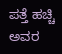ಪತ್ತೆ ಹಚ್ಚಿ ಅವರ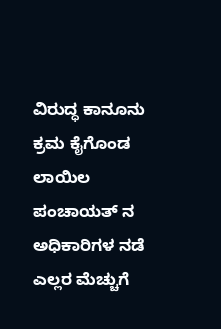ವಿರುದ್ಧ ಕಾನೂನು ಕ್ರಮ ಕೈಗೊಂಡ ಲಾಯಿಲ ಪಂಚಾಯತ್ ನ ಅಧಿಕಾರಿಗಳ ನಡೆ ಎಲ್ಲರ ಮೆಚ್ಚುಗೆ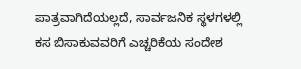ಪಾತ್ರವಾಗಿದೆಯಲ್ಲದೆ, ಸಾರ್ವಜನಿಕ ಸ್ಥಳಗಳಲ್ಲಿ ಕಸ ಬಿಸಾಕುವವರಿಗೆ ಎಚ್ಚರಿಕೆಯ ಸಂದೇಶ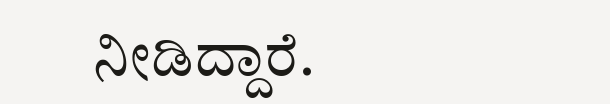ನೀಡಿದ್ದಾರೆ.